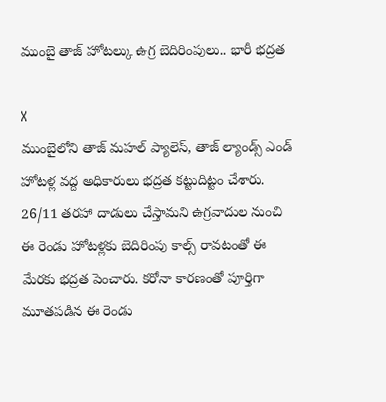ముంబై తాజ్ హోటల్కు ఉగ్ర బెదిరింపులు.. భారీ భద్రత

X
ముంబైలోని తాజ్ మహల్ ప్యాలెస్, తాజ్ ల్యాండ్స్ ఎండ్ హోటళ్ల వద్ద అధికారులు భద్రత కట్టుదిట్టం చేశారు. 26/11 తరహా దాడులు చేస్తామని ఉగ్రవాదుల నుంచి ఈ రెండు హోటళ్లకు బెదిరింపు కాల్స్ రావటంతో ఈ మేరకు భద్రత పెంచారు. కరోనా కారణంతో పూర్తిగా మూతపడిన ఈ రెండు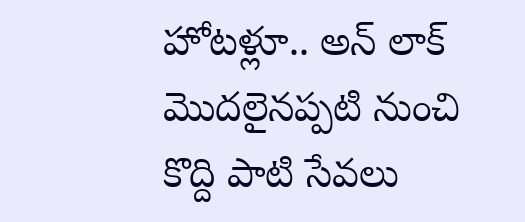హోటళ్లూ.. అన్ లాక్ మొదలైనప్పటి నుంచి కొద్ది పాటి సేవలు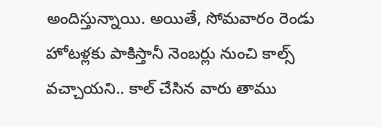అందిస్తున్నాయి. అయితే, సోమవారం రెండు హోటళ్లకు పాకిస్తానీ నెంబర్లు నుంచి కాల్స్ వచ్చాయని.. కాల్ చేసిన వారు తాము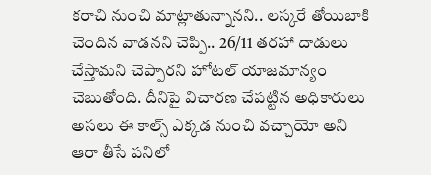కరాచి నుంచి మాట్లాతున్నానని.. లస్కరే తోయిబాకి చెందిన వాడనని చెప్పి.. 26/11 తరహా దాడులు చేస్తామని చెప్పారని హోటల్ యాజమాన్యం చెబుతోంది. దీనిపై విచారణ చేపట్టిన అధికారులు అసలు ఈ కాల్స్ ఎక్కడ నుంచి వచ్చాయో అని ఆరా తీసే పనిలో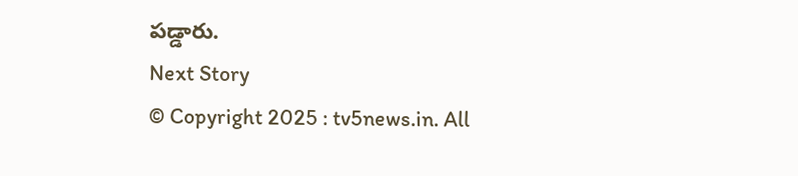పడ్డారు.
Next Story
© Copyright 2025 : tv5news.in. All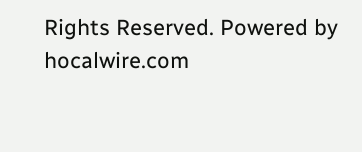Rights Reserved. Powered by hocalwire.com